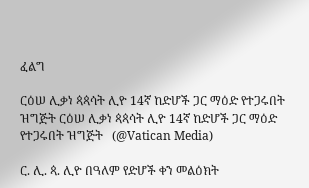ፈልግ

ርዕሠ ሊቃነ ጳጳሳት ሊዮ 14ኛ ከድሆች ጋር ማዕድ የተጋሩበት ዝግጅት ርዕሠ ሊቃነ ጳጳሳት ሊዮ 14ኛ ከድሆች ጋር ማዕድ የተጋሩበት ዝግጅት   (@Vatican Media)

ር. ሊ. ጳ. ሊዮ በዓለም የድሆች ቀን መልዕክት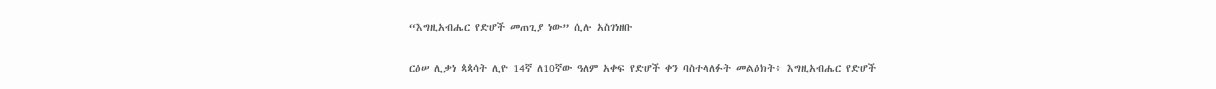“እግዚአብሔር የድሆች መጠጊያ ነው” ሲሉ አስገነዘቡ

ርዕሠ ሊቃነ ጳጳሳት ሊዮ 14ኛ ለ10ኛው ዓለም አቀፍ የድሆች ቀን ባስተላለፉት መልዕክት፥ እግዚአብሔር የድሆች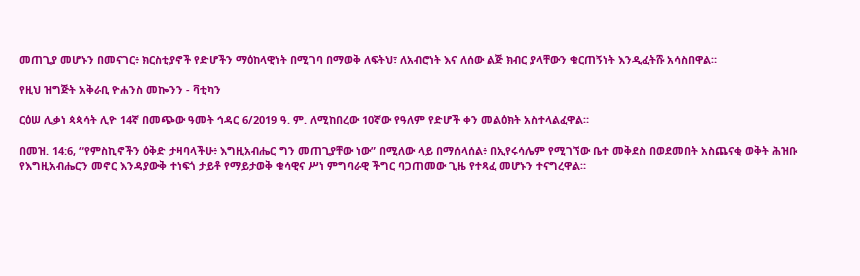መጠጊያ መሆኑን በመናገር፥ ክርስቲያኖች የድሆችን ማዕከላዊነት በሚገባ በማወቅ ለፍትህ፣ ለአብሮነት እና ለሰው ልጅ ክብር ያላቸውን ቁርጠኝነት እንዲፈትሹ አሳስበዋል።

የዚህ ዝግጅት አቅራቢ ዮሐንስ መኰንን - ቫቲካን

ርዕሠ ሊቃነ ጳጳሳት ሊዮ 14ኛ በመጭው ዓመት ኅዳር 6/2019 ዓ. ም. ለሚከበረው 10ኛው የዓለም የድሆች ቀን መልዕክት አስተላልፈዋል።

በመዝ. 14:6, “የምስኪኖችን ዕቅድ ታዛባላችሁ፥ እግዚአብሔር ግን መጠጊያቸው ነው” በሚለው ላይ በማሰላሰል፥ በኢየሩሳሌም የሚገኘው ቤተ መቅደስ በወደመበት አስጨናቂ ወቅት ሕዝቡ የእግዚአብሔርን መኖር እንዳያውቅ ተነፍጎ ታይቶ የማይታወቅ ቁሳዊና ሥነ ምግባራዊ ችግር ባጋጠመው ጊዜ የተጻፈ መሆኑን ተናግረዋል።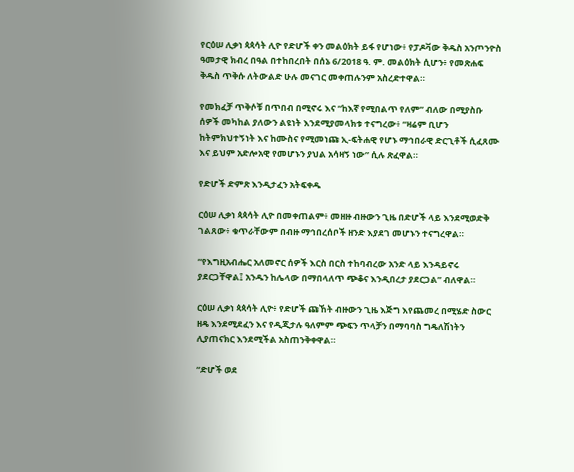የርዕሠ ሊቃነ ጳጳሳት ሊዮ የድሆች ቀን መልዕክት ይፋ የሆነው፥ የፓዶቫው ቅዱስ አንጦንዮስ ዓመታዊ ክብረ በዓል በተከበረበት በሰኔ 6/2018 ዓ. ም. መልዕክት ሲሆን፥ የመጽሐፍ ቅዱስ ጥቅሱ ለትውልድ ሁሉ መናገር መቀጠሉንም አስረድተዋል።

የመክፈቻ ጥቅሶቹ በጥበብ በሚኖሩ እና “ከእኛ የሚበልጥ የለም” ብለው በሚያስቡ ሰዎች መካከል ያለውን ልዩነት እንደሚያመላክቱ ተናግረው፥ “ዛሬም ቢሆን ከትምክህተኝነት እና ከሙስና የሚመነጩ ኢ-ፍትሐዊ የሆኑ ማኅበራዊ ድርጊቶች ሲፈጸሙ እና ይህም አድሎአዊ የመሆኑን ያህል አሳዛኝ ነው” ሲሉ ጽፈዋል።

የድሆች ድምጽ እንዲታፈን አትፍቀዱ

ርዕሠ ሊቃነ ጳጳሳት ሊዮ በመቀጠልም፥ መዘዙ ብዙውን ጊዜ በድሆች ላይ እንደሚወድቅ ገልጸው፥ ቁጥራቸውም በብዙ ማኅበረሰቦች ዘንድ እያደገ መሆኑን ተናግረዋል።

“የእግዚአብሔር አለመኖር ሰዎች እርስ በርስ ተከባብረው አንድ ላይ እንዳይኖሩ ያደርጋቸዋል፤ አንዱን ከሌላው በማበላለጥ ጭቆና እንዲበረታ ያደርጋል” ብለዋል።

ርዕሠ ሊቃነ ጳጳሳት ሊዮ፥ የድሆች ጩኸት ብዙውን ጊዜ እጅግ እየጨመረ በሚሄድ ስውር ዘዴ እንደሚደፈን እና የዲጂታሉ ዓለምም ጭፍን ጥላቻን በማባባስ ግዴለሽነትን ሊያጠናክር እንደሚችል አስጠንቅቀዋል።

“ድሆች ወደ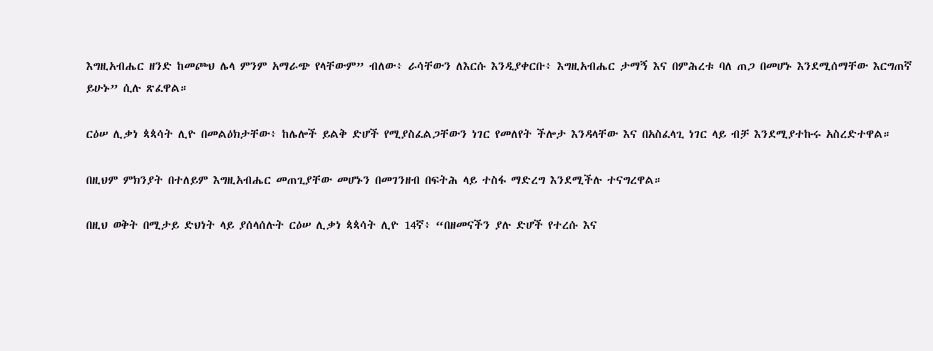እግዚአብሔር ዘንድ ከመጮህ ሌላ ምንም አማራጭ የላቸውም” ብለው፥ ራሳቸውን ለእርሱ እንዲያቀርቡ፥ እግዚአብሔር ታማኝ እና በምሕረቱ ባለ ጠጋ በመሆኑ እንደሚሰማቸው እርግጠኛ ይሁኑ” ሲሉ ጽፈዋል።

ርዕሠ ሊቃነ ጳጳሳት ሊዮ በመልዕክታቸው፥ ከሌሎች ይልቅ ድሆች የሚያስፈልጋቸውን ነገር የመለየት ችሎታ እንዳላቸው እና በአስፈላጊ ነገር ላይ ብቻ እንደሚያተኩሩ አስረድተዋል።

በዚህም ምክንያት በተለይም እግዚአብሔር መጠጊያቸው መሆኑን በመገንዘብ በፍትሕ ላይ ተስፋ ማድረግ እንደሚችሉ ተናግረዋል።

በዚህ ወቅት በሚታይ ድህነት ላይ ያሰላሰሉት ርዕሠ ሊቃነ ጳጳሳት ሊዮ 14ኛ፥ “በዘመናችን ያሉ ድሆች የተረሱ እና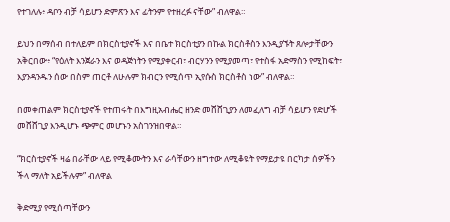የተገለሉ፥ ዳቦን ብቻ ሳይሆን ድምጽን እና ፊትንም የተዘረፉ ናቸው” ብለዋል።

ይህን በማሰብ በተለይም በክርስቲያኖች እና በቤተ ክርስቲያን በኩል ክርስቶስን እንዲያኙት ጸሎታቸውን አቅርበው፥ “የዕለት እንጀራን እና ወዳጅነትን የሚያቀርብ፣ ብርሃንን የሚያመጣ፣ የተስፋ አድማስን የሚከፍት፣ እያንዳንዱን ሰው በስም ጠርቶ ለሁሉም ክብርን የሚሰጥ ኢየሱስ ክርስቶስ ነው” ብለዋል።

በመቀጠልም ክርስቲያኖች የተጠሩት በእግዚአብሔር ዘንድ መሸሸጊያን ለመፈለግ ብቻ ሳይሆን የድሆች መሸሸጊያ እንዲሆኑ ጭምር መሆኑን አስገንዝበዋል።

“ክርስቲያኖች ዛሬ በራቸው ላይ የሚቆሙትን እና ራሳቸውን ዘግተው ለሚቆዩት የማይታዩ በርካታ ሰዎችን ችላ ማለት አይችሉም” ብለዋል

ቅድሚያ የሚሰጣቸውን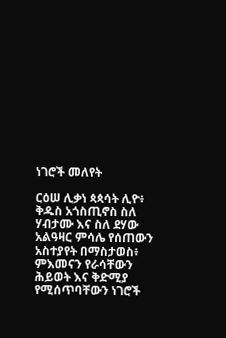ነገሮች መለየት

ርዕሠ ሊቃነ ጳጳሳት ሊዮ፥ ቅዱስ አጎስጢኖስ ስለ ሃብታሙ እና ስለ ደሃው አልዓዛር ምሳሌ የሰጠውን አስተያየት በማስታወስ፥ ምእመናን የራሳቸውን ሕይወት እና ቅድሚያ የሚሰጥባቸውን ነገሮች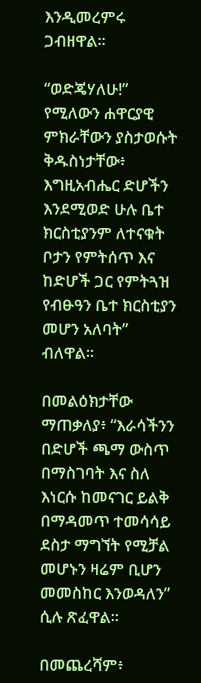እንዲመረምሩ ጋብዘዋል።

“ወድጄሃለሁ!” የሚለውን ሐዋርያዊ ምክራቸውን ያስታወሱት ቅዱስነታቸው፥ እግዚአብሔር ድሆችን እንደሚወድ ሁሉ ቤተ ክርስቲያንም ለተናቁት ቦታን የምትሰጥ እና ከድሆች ጋር የምትጓዝ የብፁዓን ቤተ ክርስቲያን መሆን አለባት” ብለዋል።

በመልዕክታቸው ማጠቃለያ፥ “እራሳችንን በድሆች ጫማ ውስጥ በማስገባት እና ስለ እነርሱ ከመናገር ይልቅ በማዳመጥ ተመሳሳይ ደስታ ማግኘት የሚቻል መሆኑን ዛሬም ቢሆን መመስከር እንወዳለን” ሲሉ ጽፈዋል።

በመጨረሻም፥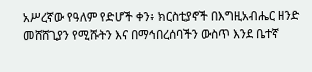አሥረኛው የዓለም የድሆች ቀን፥ ክርስቲያኖች በእግዚአብሔር ዘንድ መሸሸጊያን የሚሹትን እና በማኅበረሰባችን ውስጥ እንደ ቤተኛ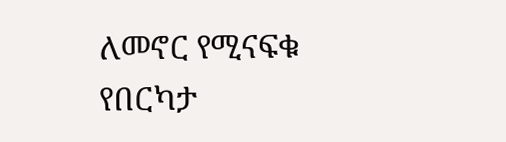ለመኖር የሚናፍቁ የበርካታ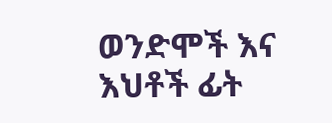ወንድሞች እና እህቶች ፊት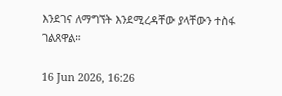እንደገና ለማግኘት እንደሚረዳቸው ያላቸውን ተስፋ ገልጸዋል።

16 Jun 2026, 16:26